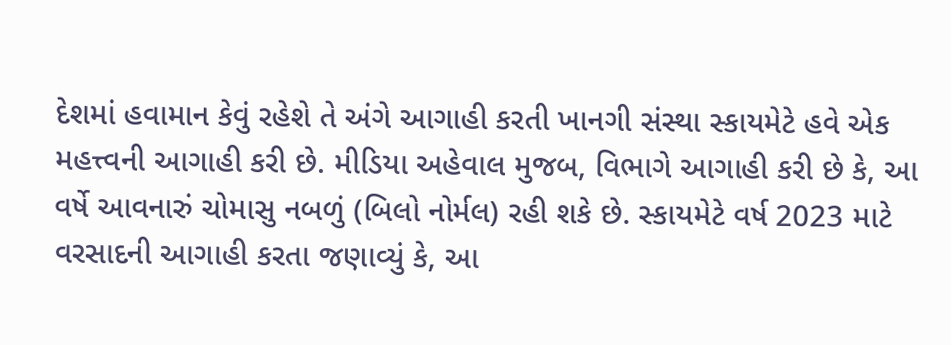દેશમાં હવામાન કેવું રહેશે તે અંગે આગાહી કરતી ખાનગી સંસ્થા સ્કાયમેટે હવે એક મહત્ત્વની આગાહી કરી છે. મીડિયા અહેવાલ મુજબ, વિભાગે આગાહી કરી છે કે, આ વર્ષે આવનારું ચોમાસુ નબળું (બિલો નોર્મલ) રહી શકે છે. સ્કાયમેટે વર્ષ 2023 માટે વરસાદની આગાહી કરતા જણાવ્યું કે, આ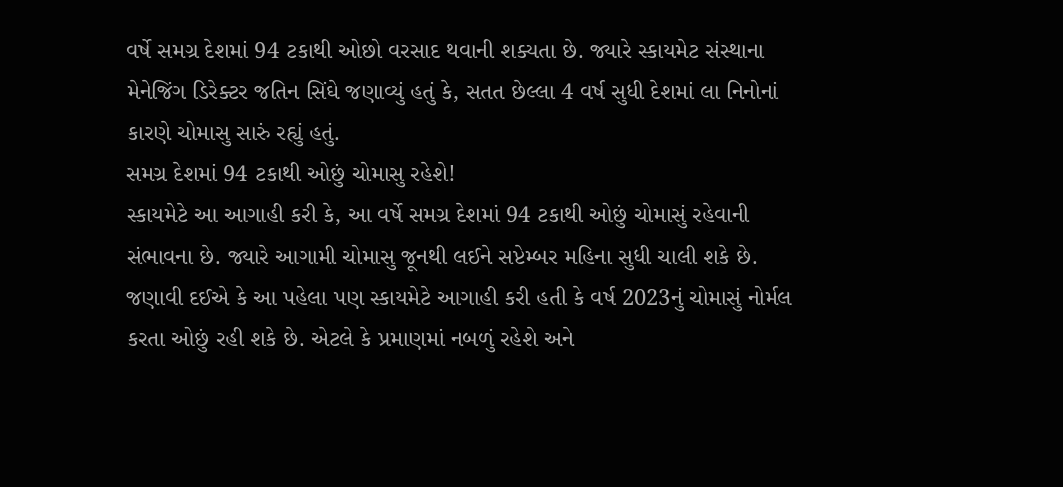વર્ષે સમગ્ર દેશમાં 94 ટકાથી ઓછો વરસાદ થવાની શક્યતા છે. જ્યારે સ્કાયમેટ સંસ્થાના મેનેજિંગ ડિરેક્ટર જતિન સિંઘે જણાવ્યું હતું કે, સતત છેલ્લા 4 વર્ષ સુધી દેશમાં લા નિનોનાં કારણે ચોમાસુ સારું રહ્યું હતું.
સમગ્ર દેશમાં 94 ટકાથી ઓછું ચોમાસુ રહેશે!
સ્કાયમેટે આ આગાહી કરી કે, આ વર્ષે સમગ્ર દેશમાં 94 ટકાથી ઓછું ચોમાસું રહેવાની સંભાવના છે. જ્યારે આગામી ચોમાસુ જૂનથી લઈને સપ્ટેમ્બર મહિના સુધી ચાલી શકે છે. જણાવી દઈએ કે આ પહેલા પણ સ્કાયમેટે આગાહી કરી હતી કે વર્ષ 2023નું ચોમાસું નોર્મલ કરતા ઓછું રહી શકે છે. એટલે કે પ્રમાણમાં નબળું રહેશે અને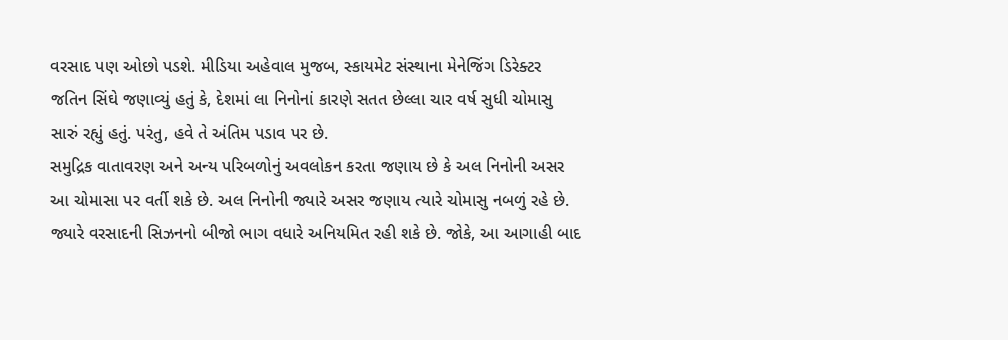વરસાદ પણ ઓછો પડશે. મીડિયા અહેવાલ મુજબ, સ્કાયમેટ સંસ્થાના મેનેજિંગ ડિરેક્ટર જતિન સિંઘે જણાવ્યું હતું કે, દેશમાં લા નિનોનાં કારણે સતત છેલ્લા ચાર વર્ષ સુધી ચોમાસુ સારું રહ્યું હતું. પરંતુ, હવે તે અંતિમ પડાવ પર છે.
સમુદ્રિક વાતાવરણ અને અન્ય પરિબળોનું અવલોકન કરતા જણાય છે કે અલ નિનોની અસર આ ચોમાસા પર વર્તી શકે છે. અલ નિનોની જ્યારે અસર જણાય ત્યારે ચોમાસુ નબળું રહે છે. જ્યારે વરસાદની સિઝનનો બીજો ભાગ વધારે અનિયમિત રહી શકે છે. જોકે, આ આગાહી બાદ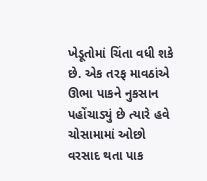ખેડૂતોમાં ચિંતા વધી શકે છે. એક તરફ માવઠાંએ ઊભા પાકને નુકસાન પહોંચાડ્યું છે ત્યારે હવે ચોસામામાં ઓછો વરસાદ થતા પાક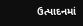ઉત્પાદનમાં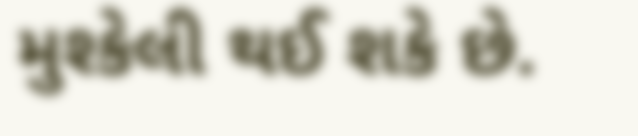મુશ્કેલી થઈ શકે છે.